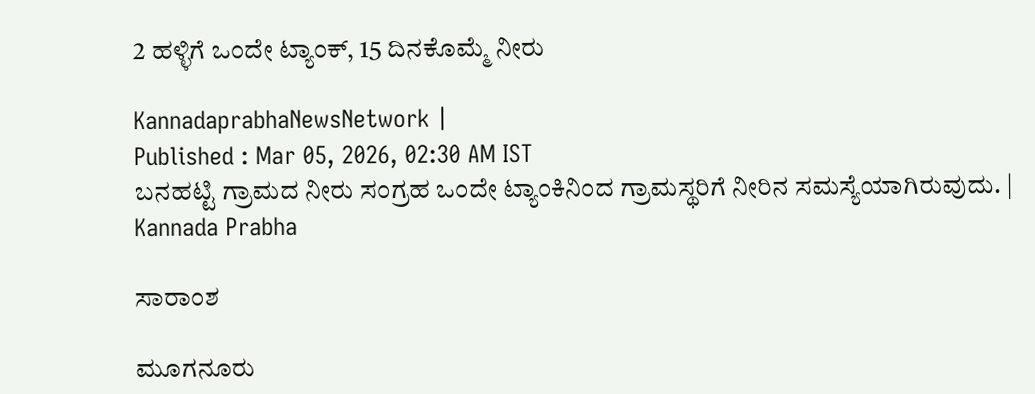2 ಹಳ್ಳಿಗೆ ಒಂದೇ ಟ್ಯಾಂಕ್, 15 ದಿನಕೊಮ್ಮೆ ನೀರು

KannadaprabhaNewsNetwork |
Published : Mar 05, 2026, 02:30 AM IST
ಬನಹಟ್ಟಿ ಗ್ರಾಮದ ನೀರು ಸಂಗ್ರಹ ಒಂದೇ ಟ್ಯಾಂಕಿನಿಂದ ಗ್ರಾಮಸ್ಥರಿಗೆ ನೀರಿನ ಸಮಸ್ಯೆಯಾಗಿರುವುದು. | Kannada Prabha

ಸಾರಾಂಶ

ಮೂಗನೂರು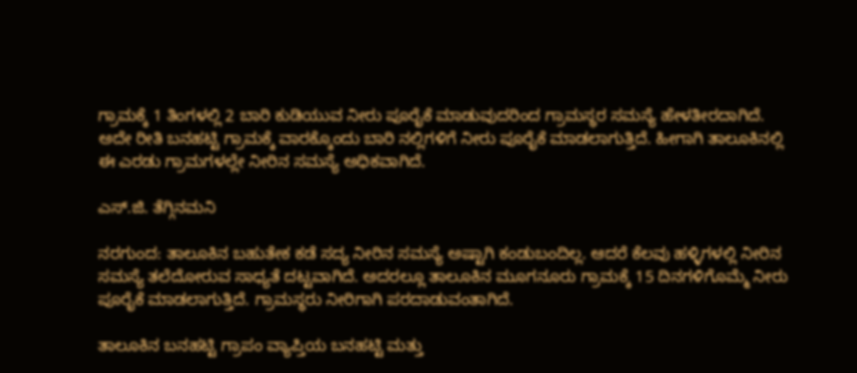ಗ್ರಾಮಕ್ಕೆ 1 ತಿಂಗಳಲ್ಲಿ 2 ಬಾರಿ ಕುಡಿಯುವ ನೀರು ಪೂರೈಕೆ ಮಾಡುವುದರಿಂದ ಗ್ರಾಮಸ್ಥರ ಸಮಸ್ಯೆ ಹೇಳತೀರದಾಗಿದೆ. ಅದೇ ರೀತಿ ಬನಹಟ್ಟಿ ಗ್ರಾಮಕ್ಕೆ ವಾರಕ್ಕೊಂದು ಬಾರಿ ನಲ್ಲಿಗಳಿಗೆ ನೀರು ಪೂರೈಕೆ ಮಾಡಲಾಗುತ್ತಿದೆ. ಹೀಗಾಗಿ ತಾಲೂಕಿನಲ್ಲಿ ಈ ಎರಡು ಗ್ರಾಮಗಳಲ್ಲೇ ನೀರಿನ ಸಮಸ್ಯೆ ಅಧಿಕವಾಗಿದೆ.

ಎಸ್.ಜಿ. ತೆಗ್ಗಿನಮನಿ

ನರಗುಂದ: ತಾಲೂಕಿನ ಬಹುತೇಕ ಕಡೆ ಸದ್ಯ ನೀರಿನ ಸಮಸ್ಯೆ ಅಷ್ಟಾಗಿ ಕಂಡುಬಂದಿಲ್ಲ. ಆದರೆ ಕೆಲವು ಹಳ್ಳಿಗಳಲ್ಲಿ ನೀರಿನ ಸಮಸ್ಯೆ ತಲೆದೋರುವ ಸಾಧ್ಯತೆ ದಟ್ಟವಾಗಿದೆ. ಅದರಲ್ಲೂ ತಾಲೂಕಿನ ಮೂಗನೂರು ಗ್ರಾಮಕ್ಕೆ 15 ದಿನಗಳಿಗೊಮ್ಮೆ ನೀರು ಪೂರೈಕೆ ಮಾಡಲಾಗುತ್ತಿದೆ. ಗ್ರಾಮಸ್ಥರು ನೀರಿಗಾಗಿ ಪರದಾಡುವಂತಾಗಿದೆ.

ತಾಲೂಕಿನ ಬನಹಟ್ಟಿ ಗ್ರಾಪಂ ವ್ಯಾಪ್ತಿಯ ಬನಹಟ್ಟಿ ಮತ್ತು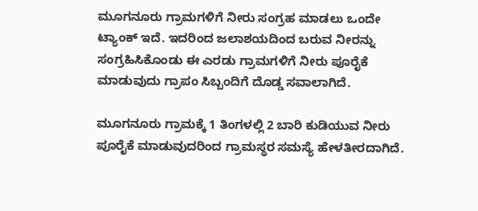ಮೂಗನೂರು ಗ್ರಾಮಗಳಿಗೆ ನೀರು ಸಂಗ್ರಹ ಮಾಡಲು ಒಂದೇ ಟ್ಯಾಂಕ್ ಇದೆ. ಇದರಿಂದ ಜಲಾಶಯದಿಂದ ಬರುವ ನೀರನ್ನು ಸಂಗ್ರಹಿಸಿಕೊಂಡು ಈ ಎರಡು ಗ್ರಾಮಗಳಿಗೆ ನೀರು ಪೂರೈಕೆ ಮಾಡುವುದು ಗ್ರಾಪಂ ಸಿಬ್ಬಂದಿಗೆ ದೊಡ್ಡ ಸವಾಲಾಗಿದೆ.

ಮೂಗನೂರು ಗ್ರಾಮಕ್ಕೆ 1 ತಿಂಗಳಲ್ಲಿ 2 ಬಾರಿ ಕುಡಿಯುವ ನೀರು ಪೂರೈಕೆ ಮಾಡುವುದರಿಂದ ಗ್ರಾಮಸ್ಥರ ಸಮಸ್ಯೆ ಹೇಳತೀರದಾಗಿದೆ.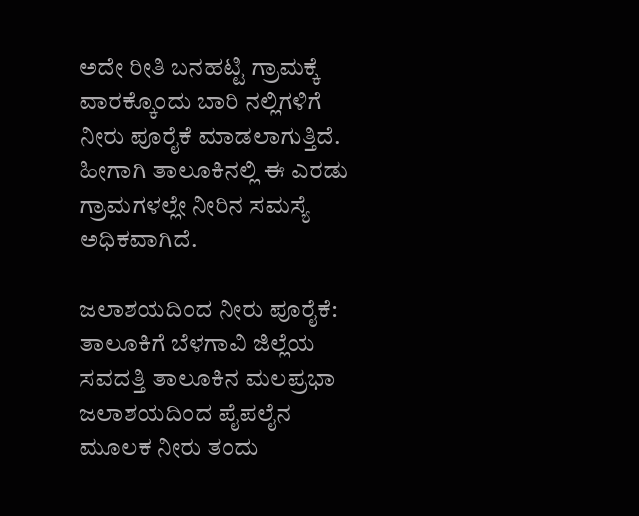ಅದೇ ರೀತಿ ಬನಹಟ್ಟಿ ಗ್ರಾಮಕ್ಕೆ ವಾರಕ್ಕೊಂದು ಬಾರಿ ನಲ್ಲಿಗಳಿಗೆ ನೀರು ಪೂರೈಕೆ ಮಾಡಲಾಗುತ್ತಿದೆ. ಹೀಗಾಗಿ ತಾಲೂಕಿನಲ್ಲಿ ಈ ಎರಡು ಗ್ರಾಮಗಳಲ್ಲೇ ನೀರಿನ ಸಮಸ್ಯೆ ಅಧಿಕವಾಗಿದೆ.

ಜಲಾಶಯದಿಂದ ನೀರು ಪೂರೈಕೆ: ತಾಲೂಕಿಗೆ ಬೆಳಗಾವಿ ಜಿಲ್ಲೆಯ ಸವದತ್ತಿ ತಾಲೂಕಿನ ಮಲಪ್ರಭಾ ಜಲಾಶಯದಿಂದ ಪೈಪಲೈನ ಮೂಲಕ ನೀರು ತಂದು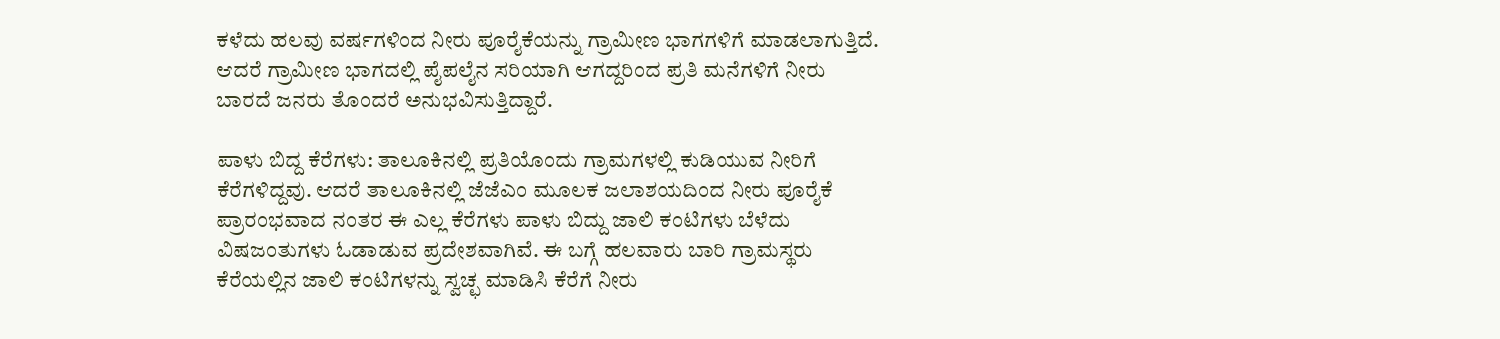ಕಳೆದು ಹಲವು ವರ್ಷಗಳಿಂದ ನೀರು ಪೂರೈಕೆಯನ್ನು ಗ್ರಾಮೀಣ ಭಾಗಗಳಿಗೆ ಮಾಡಲಾಗುತ್ತಿದೆ. ಆದರೆ ಗ್ರಾಮೀಣ ಭಾಗದಲ್ಲಿ ಪೈಪಲೈನ ಸರಿಯಾಗಿ ಆಗದ್ದರಿಂದ ಪ್ರತಿ ಮನೆಗಳಿಗೆ ನೀರು ಬಾರದೆ ಜನರು ತೊಂದರೆ ಅನುಭವಿಸುತ್ತಿದ್ದಾರೆ.

ಪಾಳು ಬಿದ್ದ ಕೆರೆಗಳು: ತಾಲೂಕಿನಲ್ಲಿ ಪ್ರತಿಯೊಂದು ಗ್ರಾಮಗಳಲ್ಲಿ ಕುಡಿಯುವ ನೀರಿಗೆ ಕೆರೆಗಳಿದ್ದವು. ಆದರೆ ತಾಲೂಕಿನಲ್ಲಿ ಜೆಜೆಎಂ ಮೂಲಕ ಜಲಾಶಯದಿಂದ ನೀರು ಪೂರೈಕೆ ಪ್ರಾರಂಭವಾದ ನಂತರ ಈ ಎಲ್ಲ ಕೆರೆಗಳು ಪಾಳು ಬಿದ್ದು ಜಾಲಿ ಕಂಟಿಗಳು ಬೆಳೆದು ವಿಷಜಂತುಗಳು ಓಡಾಡುವ ಪ್ರದೇಶವಾಗಿವೆ. ಈ ಬಗ್ಗೆ ಹಲವಾರು ಬಾರಿ ಗ್ರಾಮಸ್ಥರು ಕೆರೆಯಲ್ಲಿನ ಜಾಲಿ ಕಂಟಿಗಳನ್ನು ಸ್ವಚ್ಛ ಮಾಡಿಸಿ ಕೆರೆಗೆ ನೀರು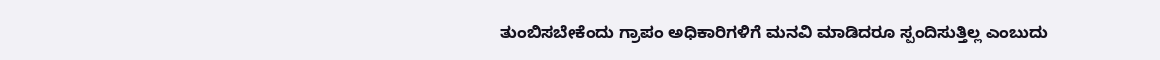ತುಂಬಿಸಬೇಕೆಂದು ಗ್ರಾಪಂ ಅಧಿಕಾರಿಗಳಿಗೆ ಮನವಿ ಮಾಡಿದರೂ ಸ್ಪಂದಿಸುತ್ತಿಲ್ಲ ಎಂಬುದು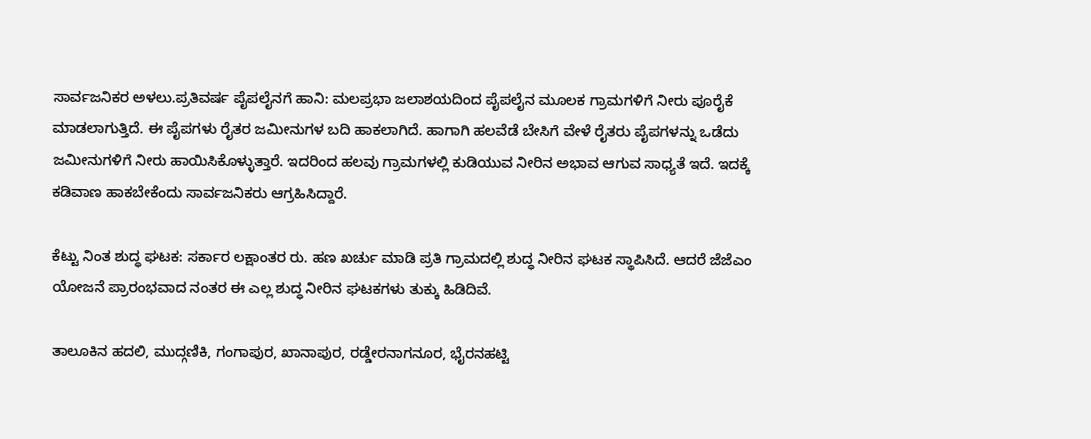ಸಾರ್ವಜನಿಕರ ಅಳಲು.ಪ್ರತಿವರ್ಷ ಪೈಪಲೈನಗೆ ಹಾನಿ: ಮಲಪ್ರಭಾ ಜಲಾಶಯದಿಂದ ಪೈಪಲೈನ ಮೂಲಕ ಗ್ರಾಮಗಳಿಗೆ ನೀರು ಪೂರೈಕೆ ಮಾಡಲಾಗುತ್ತಿದೆ. ಈ ಪೈಪಗಳು ರೈತರ ಜಮೀನುಗಳ ಬದಿ ಹಾಕಲಾಗಿದೆ. ಹಾಗಾಗಿ ಹಲವೆಡೆ ಬೇಸಿಗೆ ವೇಳೆ ರೈತರು ಪೈಪಗಳನ್ನು ಒಡೆದು ಜಮೀನುಗಳಿಗೆ ನೀರು ಹಾಯಿಸಿಕೊಳ್ಳುತ್ತಾರೆ. ಇದರಿಂದ ಹಲವು ಗ್ರಾಮಗಳಲ್ಲಿ ಕುಡಿಯುವ ನೀರಿನ ಅಭಾವ ಆಗುವ ಸಾಧ್ಯತೆ ಇದೆ. ಇದಕ್ಕೆ ಕಡಿವಾಣ ಹಾಕಬೇಕೆಂದು ಸಾರ್ವಜನಿಕರು ಆಗ್ರಹಿಸಿದ್ದಾರೆ.

ಕೆಟ್ಟು ನಿಂತ ಶುದ್ಧ ಘಟಕ: ಸರ್ಕಾರ ಲಕ್ಷಾಂತರ ರು. ಹಣ ಖರ್ಚು ಮಾಡಿ ಪ್ರತಿ ಗ್ರಾಮದಲ್ಲಿ ಶುದ್ಧ ನೀರಿನ ಘಟಕ ಸ್ಥಾಪಿಸಿದೆ. ಆದರೆ ಜೆಜೆಎಂ ಯೋಜನೆ ಪ್ರಾರಂಭವಾದ ನಂತರ ಈ ಎಲ್ಲ ಶುದ್ಧ ನೀರಿನ ಘಟಕಗಳು ತುಕ್ಕು ಹಿಡಿದಿವೆ.

ತಾಲೂಕಿನ ಹದಲಿ, ಮುದ್ಗಣಿಕಿ, ಗಂಗಾಪುರ, ಖಾನಾಪುರ, ರಡ್ಡೇರನಾಗನೂರ, ಭೈರನಹಟ್ಟಿ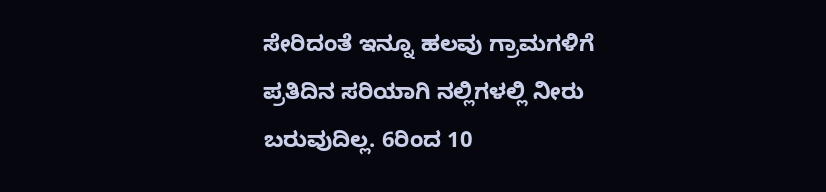ಸೇರಿದಂತೆ ಇನ್ನೂ ಹಲವು ಗ್ರಾಮಗಳಿಗೆ ಪ್ರತಿದಿನ ಸರಿಯಾಗಿ ನಲ್ಲಿಗಳಲ್ಲಿ ನೀರು ಬರುವುದಿಲ್ಲ. 6ರಿಂದ 10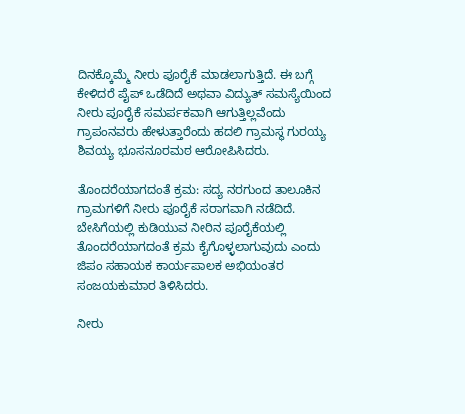ದಿನಕ್ಕೊಮ್ಮೆ ನೀರು ಪೂರೈಕೆ ಮಾಡಲಾಗುತ್ತಿದೆ. ಈ ಬಗ್ಗೆ ಕೇಳಿದರೆ ಪೈಪ್ ಒಡೆದಿದೆ ಅಥವಾ ವಿದ್ಯುತ್ ಸಮಸ್ಯೆಯಿಂದ ನೀರು ಪೂರೈಕೆ ಸಮರ್ಪಕವಾಗಿ ಆಗುತ್ತಿಲ್ಲವೆಂದು ಗ್ರಾಪಂನವರು ಹೇಳುತ್ತಾರೆಂದು ಹದಲಿ ಗ್ರಾಮಸ್ಥ ಗುರಯ್ಯ ಶಿವಯ್ಯ ಭೂಸನೂರಮಠ ಆರೋಪಿಸಿದರು.

ತೊಂದರೆಯಾಗದಂತೆ ಕ್ರಮ: ಸದ್ಯ ನರಗುಂದ ತಾಲೂಕಿನ ಗ್ರಾಮಗಳಿಗೆ ನೀರು ಪೂರೈಕೆ ಸರಾಗವಾಗಿ ನಡೆದಿದೆ. ಬೇಸಿಗೆಯಲ್ಲಿ ಕುಡಿಯುವ ನೀರಿನ ಪೂರೈಕೆಯಲ್ಲಿ ತೊಂದರೆಯಾಗದಂತೆ ಕ್ರಮ ಕೈಗೊಳ್ಳಲಾಗುವುದು ಎಂದು ಜಿಪಂ ಸಹಾಯಕ ಕಾರ್ಯಪಾಲಕ ಅಭಿಯಂತರ ಸಂಜಯಕುಮಾರ ತಿಳಿಸಿದರು.

ನೀರು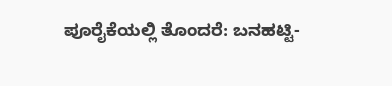ಪೂರೈಕೆಯಲ್ಲಿ ತೊಂದರೆ: ಬನಹಟ್ಟಿ-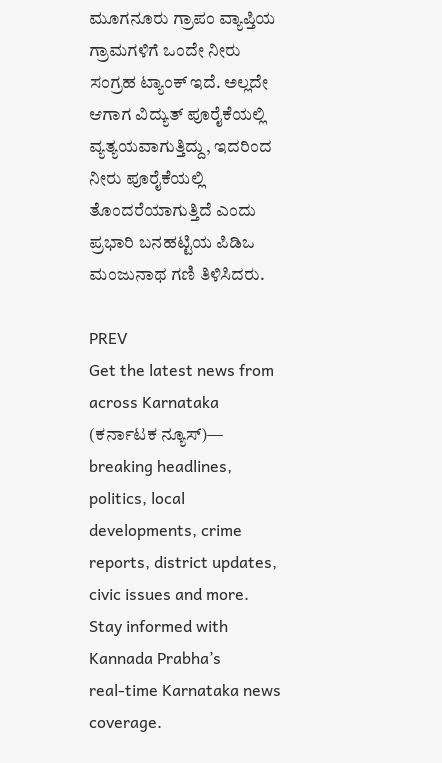ಮೂಗನೂರು ಗ್ರಾಪಂ ವ್ಯಾಪ್ತಿಯ ಗ್ರಾಮಗಳಿಗೆ ಒಂದೇ ನೀರು ಸಂಗ್ರಹ ಟ್ಯಾಂಕ್ ಇದೆ. ಅಲ್ಲದೇ ಆಗಾಗ ವಿದ್ಯುತ್ ಪೂರೈಕೆಯಲ್ಲಿ ವ್ಯತ್ಯಯವಾಗುತ್ತಿದ್ದು, ಇದರಿಂದ ನೀರು ಪೂರೈಕೆಯಲ್ಲಿ ತೊಂದರೆಯಾಗುತ್ತಿದೆ ಎಂದು ಪ್ರಭಾರಿ ಬನಹಟ್ಟಿಯ ಪಿಡಿಒ ಮಂಜುನಾಥ ಗಣಿ ತಿಳಿಸಿದರು.

PREV
Get the latest news from across Karnataka (ಕರ್ನಾಟಕ ನ್ಯೂಸ್)— breaking headlines, politics, local developments, crime reports, district updates, civic issues and more. Stay informed with Kannada Prabha’s real‑time Karnataka news coverage.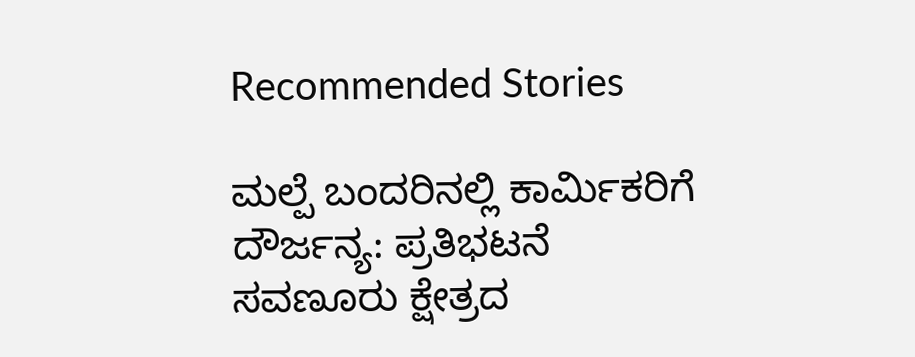Recommended Stories

ಮಲ್ಪೆ ಬಂದರಿನಲ್ಲಿ ಕಾರ್ಮಿಕರಿಗೆ ದೌರ್ಜನ್ಯ: ಪ್ರತಿಭಟನೆ
ಸವಣೂರು ಕ್ಷೇತ್ರದ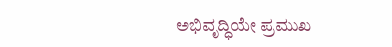ಅಭಿವೃದ್ಧಿಯೇ ಪ್ರಮುಖ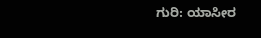ಗುರಿ: ಯಾಸೀರ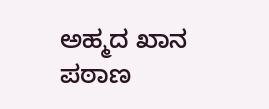ಅಹ್ಮದ ಖಾನ ಪಠಾಣ